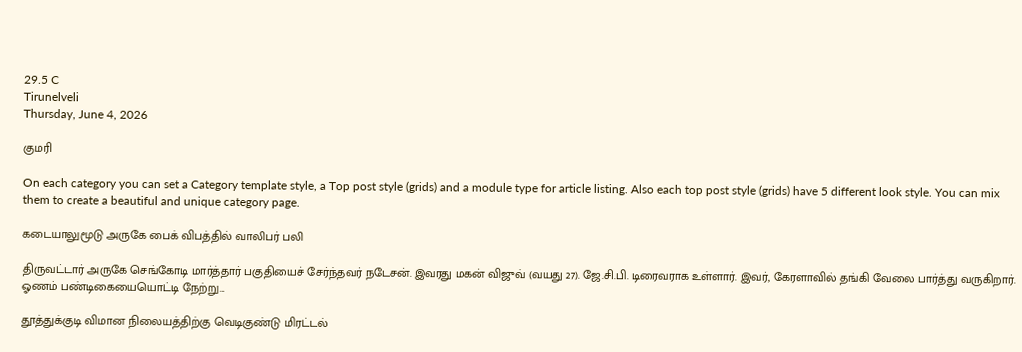29.5 C
Tirunelveli
Thursday, June 4, 2026

குமரி

On each category you can set a Category template style, a Top post style (grids) and a module type for article listing. Also each top post style (grids) have 5 different look style. You can mix them to create a beautiful and unique category page.

கடையாலுமூடு அருகே பைக் விபத்தில் வாலிபர் பலி

திருவட்டார் அருகே செங்கோடி மார்த்தார் பகுதியைச் சேர்ந்தவர் நடேசன். இவரது மகன் விஜுவ் (வயது 27). ஜே.சி.பி. டிரைவராக உள்ளார். இவர், கேரளாவில் தங்கி வேலை பார்த்து வருகிறார். ஓணம் பண்டிகையையொட்டி நேற்று...

தூத்துக்குடி விமான நிலையத்திற்கு வெடிகுண்டு மிரட்டல்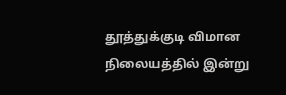தூத்துக்குடி விமான நிலையத்தில் இன்று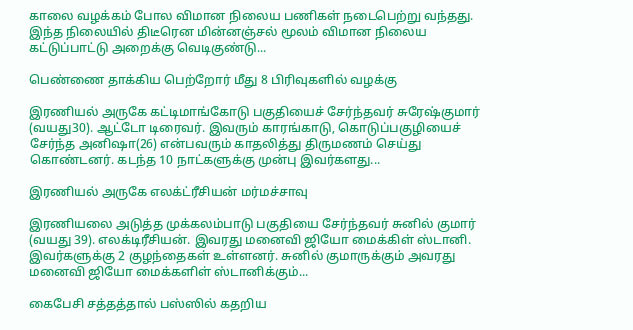காலை வழக்கம் போல விமான நிலைய பணிகள் நடைபெற்று வந்தது. இந்த நிலையில் திடீரென மின்னஞ்சல் மூலம் விமான நிலைய கட்டுப்பாட்டு அறைக்கு வெடிகுண்டு...

பெண்ணை தாக்கிய பெற்றோர் மீது 8 பிரிவுகளில் வழக்கு

இரணியல் அருகே கட்டிமாங்கோடு பகுதியைச் சேர்ந்தவர் சுரேஷ்குமார் (வயது30). ஆட்டோ டிரைவர். இவரும் காரங்காடு, கொடுப்பகுழியைச் சேர்ந்த அனிஷா(26) என்பவரும் காதலித்து திருமணம் செய்து கொண்டனர். கடந்த 10 நாட்களுக்கு முன்பு இவர்களது...

இரணியல் அருகே எலக்ட்ரீசியன் மர்மச்சாவு

இரணியலை அடுத்த முக்கலம்பாடு பகுதியை சேர்ந்தவர் சுனில் குமார் (வயது 39). எலக்டிரீசியன். இவரது மனைவி ஜியோ மைக்கிள் ஸ்டானி. இவர்களுக்கு 2 குழந்தைகள் உள்ளனர். சுனில் குமாருக்கும் அவரது மனைவி ஜியோ மைக்களிள் ஸ்டானிக்கும்...

கைபேசி சத்தத்தால் பஸ்ஸில் கதறிய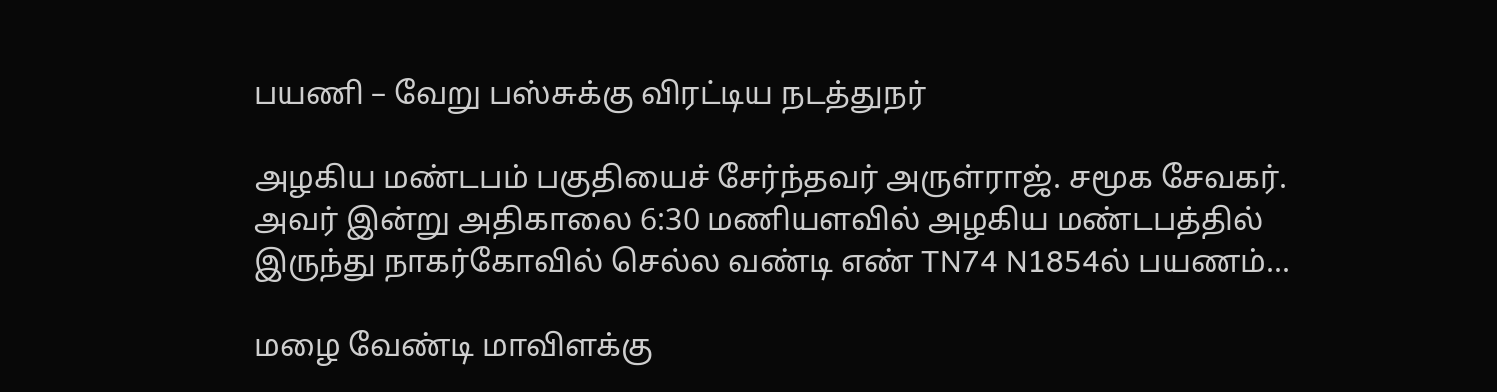பயணி – வேறு பஸ்சுக்கு விரட்டிய நடத்துநர்

அழகிய மண்டபம் பகுதியைச் சேர்ந்தவர் அருள்ராஜ். சமூக சேவகர். அவர் இன்று அதிகாலை 6:30 மணியளவில் அழகிய மண்டபத்தில் இருந்து நாகர்கோவில் செல்ல வண்டி எண் TN74 N1854ல் பயணம்...

மழை வேண்டி மாவிளக்கு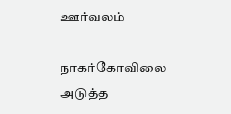ஊர்வலம்

நாகர்கோவிலை அடுத்த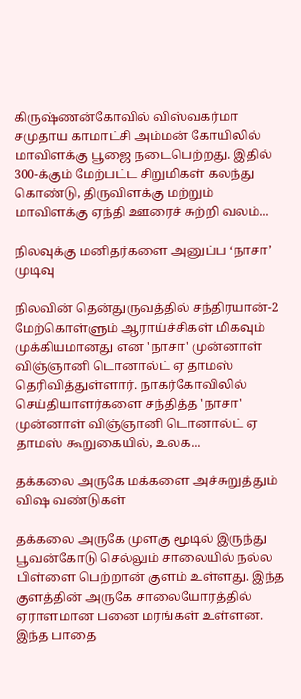கிருஷ்ணன்கோவில் விஸ்வகர்மா சமுதாய காமாட்சி அம்மன் கோயிலில் மாவிளக்கு பூஜை நடைபெற்றது. இதில் 300-க்கும் மேற்பட்ட சிறுமிகள் கலந்து கொண்டு, திருவிளக்கு மற்றும் மாவிளக்கு ஏந்தி ஊரைச் சுற்றி வலம்...

நிலவுக்கு மனிதர்களை அனுப்ப ‘நாசா’ முடிவு

நிலவின் தென்துருவத்தில் சந்திரயான்-2 மேற்கொள்ளும் ஆராய்ச்சிகள் மிகவும் முக்கியமானது என 'நாசா' முன்னாள் விஞ்ஞானி டொனால்ட் ஏ தாமஸ் தெரிவித்துள்ளார். நாகர்கோவிலில் செய்தியாளர்களை சந்தித்த 'நாசா' முன்னாள் விஞ்ஞானி டொனால்ட் ஏ தாமஸ் கூறுகையில், உலக...

தக்கலை அருகே மக்களை அச்சுறுத்தும் விஷ வண்டுகள்

தக்கலை அருகே முளகு மூடில் இருந்து பூவன்கோடு செல்லும் சாலையில் நல்ல பிள்ளை பெற்றான் குளம் உள்ளது. இந்த குளத்தின் அருகே சாலையோரத்தில் ஏராளமான பனை மரங்கள் உள்ளன. இந்த பாதை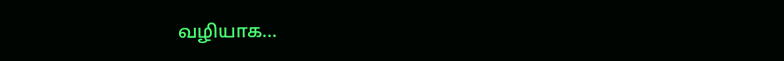வழியாக...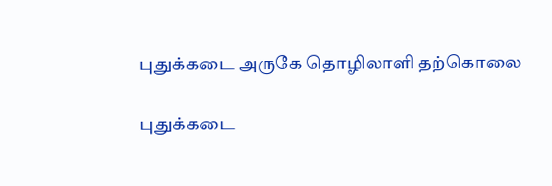புதுக்கடை அருகே தொழிலாளி தற்கொலை

புதுக்கடை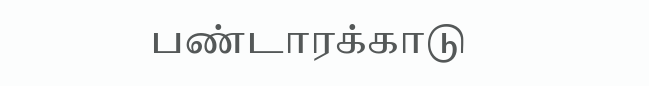பண்டாரக்காடு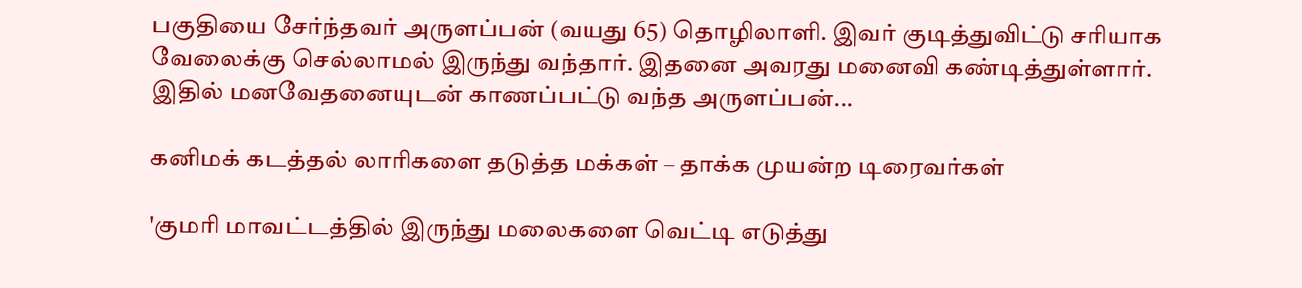பகுதியை சேர்ந்தவர் அருளப்பன் (வயது 65) தொழிலாளி. இவர் குடித்துவிட்டு சரியாக வேலைக்கு செல்லாமல் இருந்து வந்தார். இதனை அவரது மனைவி கண்டித்துள்ளார். இதில் மனவேதனையுடன் காணப்பட்டு வந்த அருளப்பன்...

கனிமக் கடத்தல் லாரிகளை தடுத்த மக்கள் – தாக்க முயன்ற டிரைவர்கள்

'குமரி மாவட்டத்தில் இருந்து மலைகளை வெட்டி எடுத்து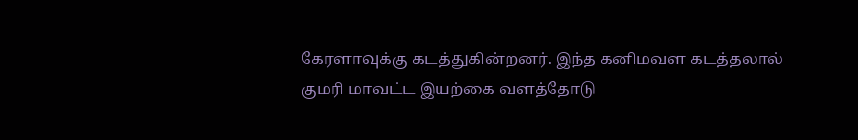கேரளாவுக்கு கடத்துகின்றனர். இந்த கனிமவள கடத்தலால் குமரி மாவட்ட இயற்கை வளத்தோடு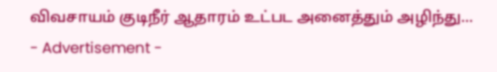விவசாயம் குடிநீர் ஆதாரம் உட்பட அனைத்தும் அழிந்து...
- Advertisement -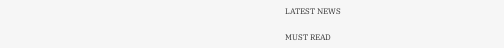LATEST NEWS

MUST READ